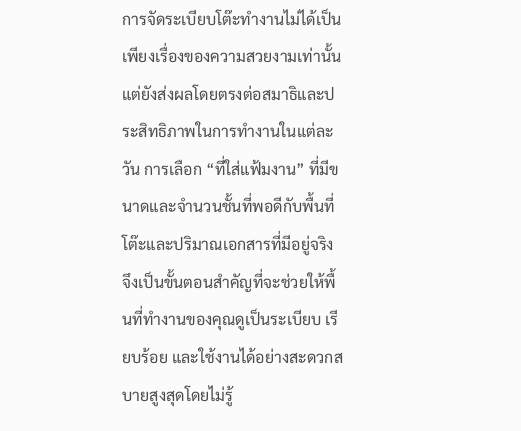การจัดระเบียบโต๊ะทำงานไม่ได้เป็นเพียงเรื่องของความสวยงามเท่านั้น แต่ยังส่งผลโดยตรงต่อสมาธิและประสิทธิภาพในการทำงานในแต่ละวัน การเลือก “ที่ใส่แฟ้มงาน” ที่มีขนาดและจำนวนชั้นที่พอดีกับพื้นที่โต๊ะและปริมาณเอกสารที่มีอยู่จริง จึงเป็นขั้นตอนสำคัญที่จะช่วยให้พื้นที่ทำงานของคุณดูเป็นระเบียบ เรียบร้อย และใช้งานได้อย่างสะดวกสบายสูงสุดโดยไม่รู้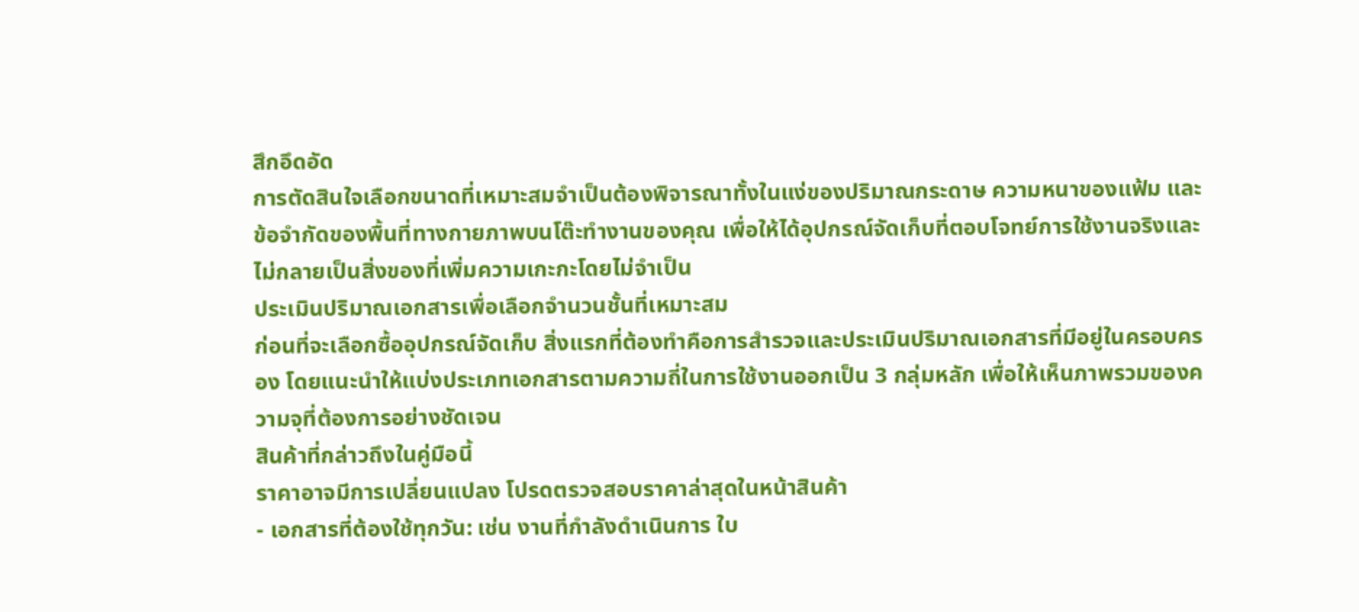สึกอึดอัด
การตัดสินใจเลือกขนาดที่เหมาะสมจำเป็นต้องพิจารณาทั้งในแง่ของปริมาณกระดาษ ความหนาของแฟ้ม และข้อจำกัดของพื้นที่ทางกายภาพบนโต๊ะทำงานของคุณ เพื่อให้ได้อุปกรณ์จัดเก็บที่ตอบโจทย์การใช้งานจริงและไม่กลายเป็นสิ่งของที่เพิ่มความเกะกะโดยไม่จำเป็น
ประเมินปริมาณเอกสารเพื่อเลือกจำนวนชั้นที่เหมาะสม
ก่อนที่จะเลือกซื้ออุปกรณ์จัดเก็บ สิ่งแรกที่ต้องทำคือการสำรวจและประเมินปริมาณเอกสารที่มีอยู่ในครอบครอง โดยแนะนำให้แบ่งประเภทเอกสารตามความถี่ในการใช้งานออกเป็น 3 กลุ่มหลัก เพื่อให้เห็นภาพรวมของความจุที่ต้องการอย่างชัดเจน
สินค้าที่กล่าวถึงในคู่มือนี้
ราคาอาจมีการเปลี่ยนแปลง โปรดตรวจสอบราคาล่าสุดในหน้าสินค้า
- เอกสารที่ต้องใช้ทุกวัน: เช่น งานที่กำลังดำเนินการ ใบ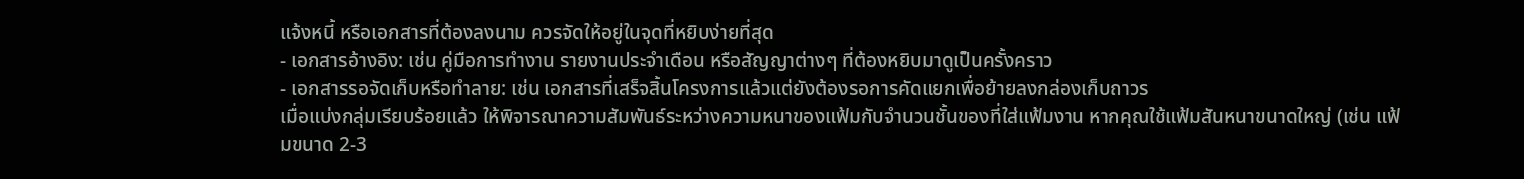แจ้งหนี้ หรือเอกสารที่ต้องลงนาม ควรจัดให้อยู่ในจุดที่หยิบง่ายที่สุด
- เอกสารอ้างอิง: เช่น คู่มือการทำงาน รายงานประจำเดือน หรือสัญญาต่างๆ ที่ต้องหยิบมาดูเป็นครั้งคราว
- เอกสารรอจัดเก็บหรือทำลาย: เช่น เอกสารที่เสร็จสิ้นโครงการแล้วแต่ยังต้องรอการคัดแยกเพื่อย้ายลงกล่องเก็บถาวร
เมื่อแบ่งกลุ่มเรียบร้อยแล้ว ให้พิจารณาความสัมพันธ์ระหว่างความหนาของแฟ้มกับจำนวนชั้นของที่ใส่แฟ้มงาน หากคุณใช้แฟ้มสันหนาขนาดใหญ่ (เช่น แฟ้มขนาด 2-3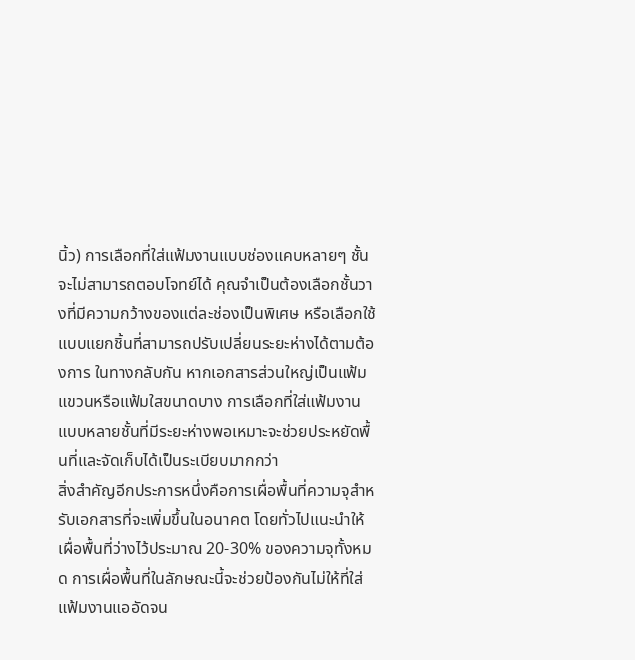นิ้ว) การเลือกที่ใส่แฟ้มงานแบบช่องแคบหลายๆ ชั้นจะไม่สามารถตอบโจทย์ได้ คุณจำเป็นต้องเลือกชั้นวางที่มีความกว้างของแต่ละช่องเป็นพิเศษ หรือเลือกใช้แบบแยกชิ้นที่สามารถปรับเปลี่ยนระยะห่างได้ตามต้องการ ในทางกลับกัน หากเอกสารส่วนใหญ่เป็นแฟ้มแขวนหรือแฟ้มใสขนาดบาง การเลือกที่ใส่แฟ้มงานแบบหลายชั้นที่มีระยะห่างพอเหมาะจะช่วยประหยัดพื้นที่และจัดเก็บได้เป็นระเบียบมากกว่า
สิ่งสำคัญอีกประการหนึ่งคือการเผื่อพื้นที่ความจุสำหรับเอกสารที่จะเพิ่มขึ้นในอนาคต โดยทั่วไปแนะนำให้เผื่อพื้นที่ว่างไว้ประมาณ 20-30% ของความจุทั้งหมด การเผื่อพื้นที่ในลักษณะนี้จะช่วยป้องกันไม่ให้ที่ใส่แฟ้มงานแออัดจน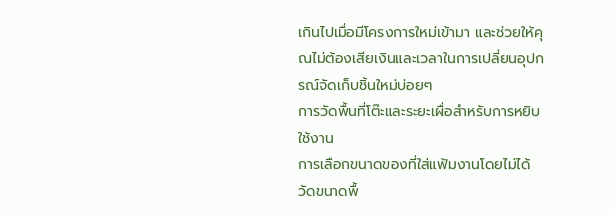เกินไปเมื่อมีโครงการใหม่เข้ามา และช่วยให้คุณไม่ต้องเสียเงินและเวลาในการเปลี่ยนอุปกรณ์จัดเก็บชิ้นใหม่บ่อยๆ
การวัดพื้นที่โต๊ะและระยะเผื่อสำหรับการหยิบใช้งาน
การเลือกขนาดของที่ใส่แฟ้มงานโดยไม่ได้วัดขนาดพื้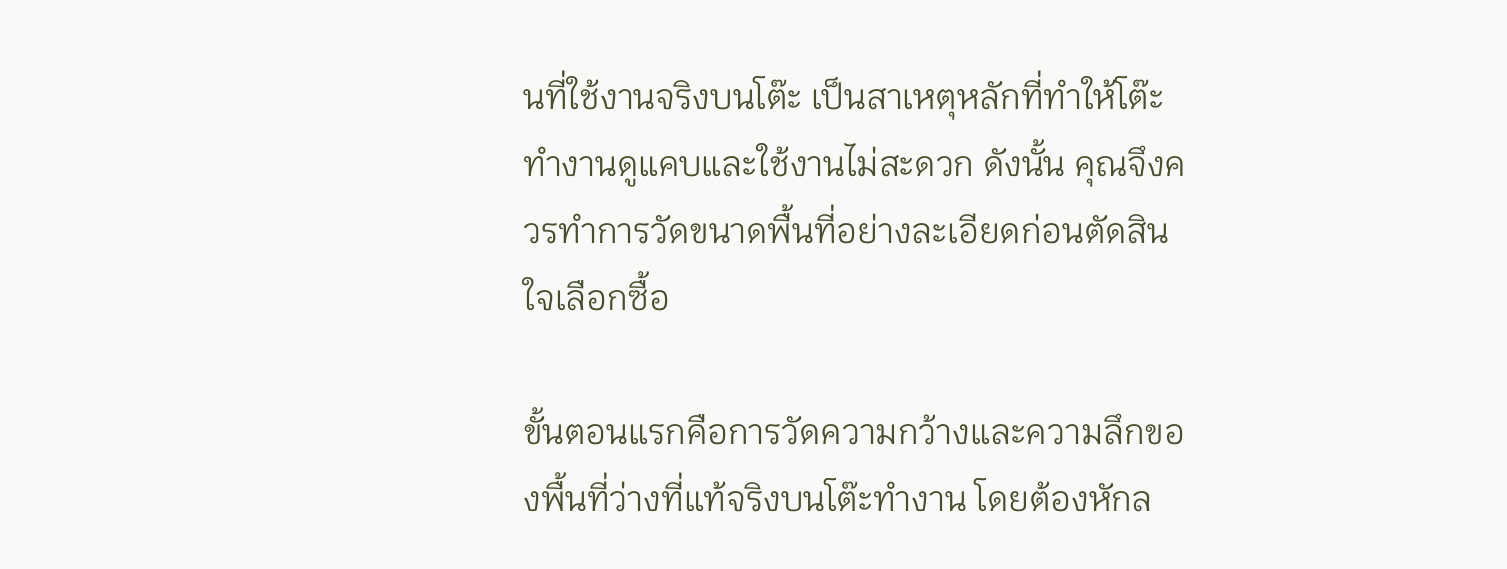นที่ใช้งานจริงบนโต๊ะ เป็นสาเหตุหลักที่ทำให้โต๊ะทำงานดูแคบและใช้งานไม่สะดวก ดังนั้น คุณจึงควรทำการวัดขนาดพื้นที่อย่างละเอียดก่อนตัดสินใจเลือกซื้อ

ขั้นตอนแรกคือการวัดความกว้างและความลึกของพื้นที่ว่างที่แท้จริงบนโต๊ะทำงาน โดยต้องหักล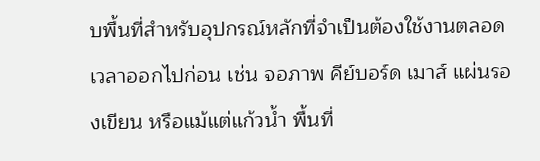บพื้นที่สำหรับอุปกรณ์หลักที่จำเป็นต้องใช้งานตลอดเวลาออกไปก่อน เช่น จอภาพ คีย์บอร์ด เมาส์ แผ่นรองเขียน หรือแม้แต่แก้วน้ำ พื้นที่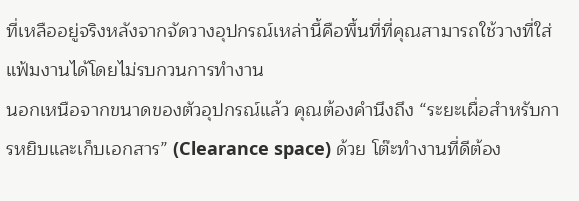ที่เหลืออยู่จริงหลังจากจัดวางอุปกรณ์เหล่านี้คือพื้นที่ที่คุณสามารถใช้วางที่ใส่แฟ้มงานได้โดยไม่รบกวนการทำงาน
นอกเหนือจากขนาดของตัวอุปกรณ์แล้ว คุณต้องคำนึงถึง “ระยะเผื่อสำหรับการหยิบและเก็บเอกสาร” (Clearance space) ด้วย โต๊ะทำงานที่ดีต้อง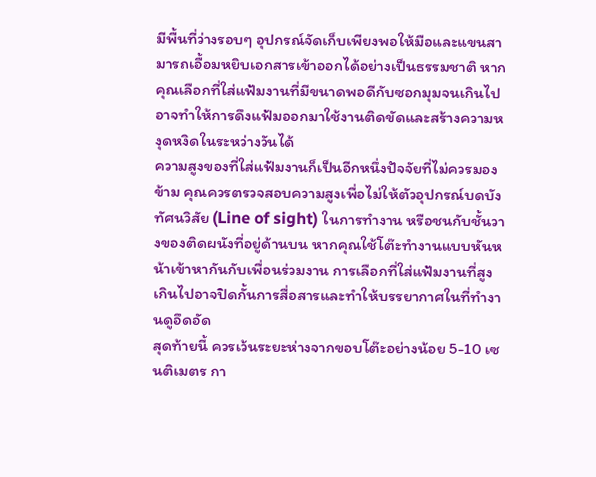มีพื้นที่ว่างรอบๆ อุปกรณ์จัดเก็บเพียงพอให้มือและแขนสามารถเอื้อมหยิบเอกสารเข้าออกได้อย่างเป็นธรรมชาติ หากคุณเลือกที่ใส่แฟ้มงานที่มีขนาดพอดีกับซอกมุมจนเกินไป อาจทำให้การดึงแฟ้มออกมาใช้งานติดขัดและสร้างความหงุดหงิดในระหว่างวันได้
ความสูงของที่ใส่แฟ้มงานก็เป็นอีกหนึ่งปัจจัยที่ไม่ควรมองข้าม คุณควรตรวจสอบความสูงเพื่อไม่ให้ตัวอุปกรณ์บดบังทัศนวิสัย (Line of sight) ในการทำงาน หรือชนกับชั้นวางของติดผนังที่อยู่ด้านบน หากคุณใช้โต๊ะทำงานแบบหันหน้าเข้าหากันกับเพื่อนร่วมงาน การเลือกที่ใส่แฟ้มงานที่สูงเกินไปอาจปิดกั้นการสื่อสารและทำให้บรรยากาศในที่ทำงานดูอึดอัด
สุดท้ายนี้ ควรเว้นระยะห่างจากขอบโต๊ะอย่างน้อย 5-10 เซนติเมตร กา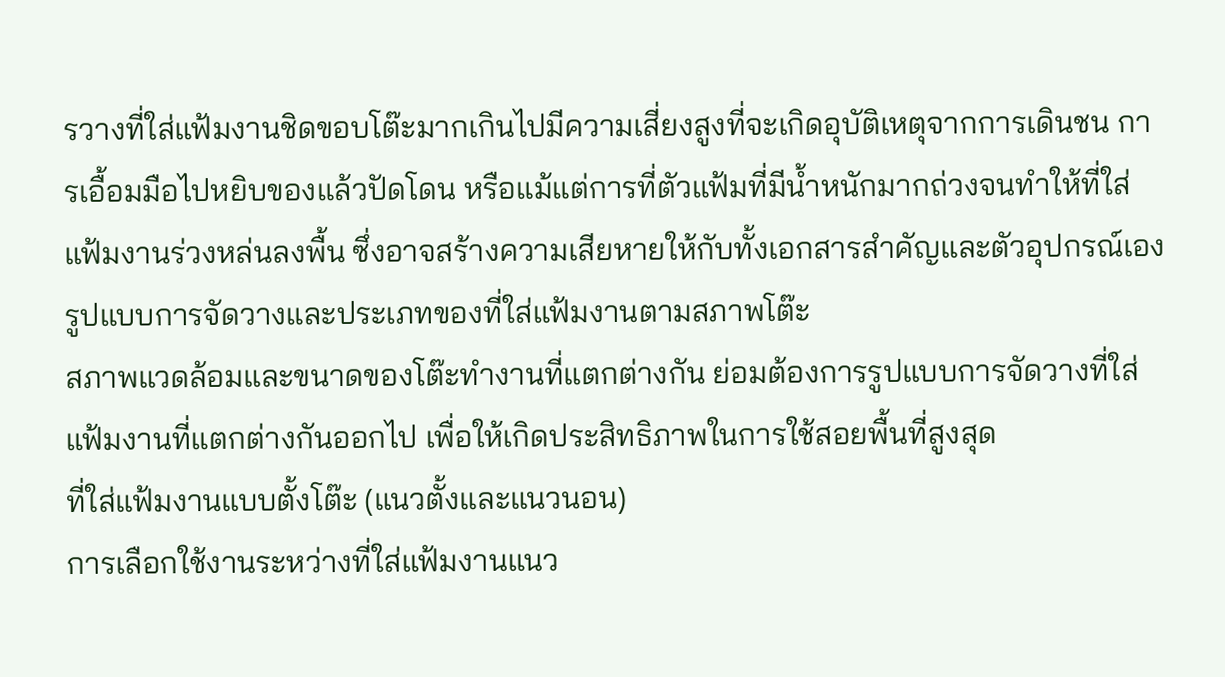รวางที่ใส่แฟ้มงานชิดขอบโต๊ะมากเกินไปมีความเสี่ยงสูงที่จะเกิดอุบัติเหตุจากการเดินชน การเอื้อมมือไปหยิบของแล้วปัดโดน หรือแม้แต่การที่ตัวแฟ้มที่มีน้ำหนักมากถ่วงจนทำให้ที่ใส่แฟ้มงานร่วงหล่นลงพื้น ซึ่งอาจสร้างความเสียหายให้กับทั้งเอกสารสำคัญและตัวอุปกรณ์เอง
รูปแบบการจัดวางและประเภทของที่ใส่แฟ้มงานตามสภาพโต๊ะ
สภาพแวดล้อมและขนาดของโต๊ะทำงานที่แตกต่างกัน ย่อมต้องการรูปแบบการจัดวางที่ใส่แฟ้มงานที่แตกต่างกันออกไป เพื่อให้เกิดประสิทธิภาพในการใช้สอยพื้นที่สูงสุด
ที่ใส่แฟ้มงานแบบตั้งโต๊ะ (แนวตั้งและแนวนอน)
การเลือกใช้งานระหว่างที่ใส่แฟ้มงานแนว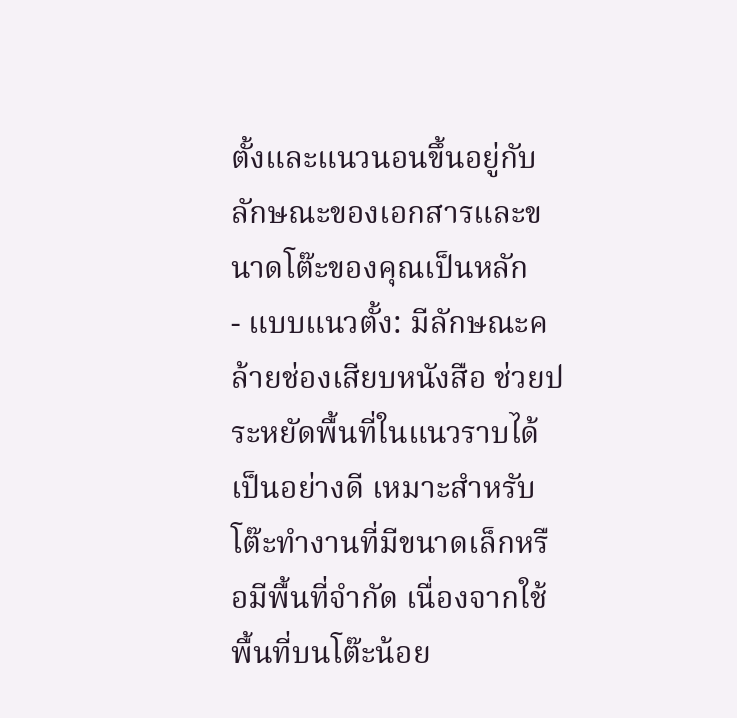ตั้งและแนวนอนขึ้นอยู่กับลักษณะของเอกสารและขนาดโต๊ะของคุณเป็นหลัก
- แบบแนวตั้ง: มีลักษณะคล้ายช่องเสียบหนังสือ ช่วยประหยัดพื้นที่ในแนวราบได้เป็นอย่างดี เหมาะสำหรับโต๊ะทำงานที่มีขนาดเล็กหรือมีพื้นที่จำกัด เนื่องจากใช้พื้นที่บนโต๊ะน้อย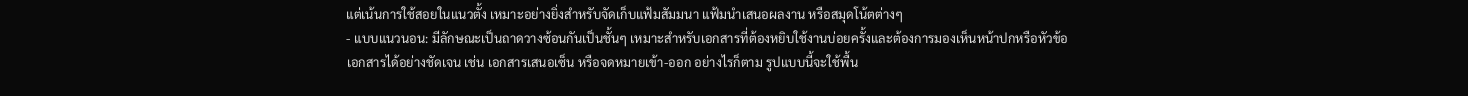แต่เน้นการใช้สอยในแนวตั้ง เหมาะอย่างยิ่งสำหรับจัดเก็บแฟ้มสัมมนา แฟ้มนำเสนอผลงาน หรือสมุดโน้ตต่างๆ
- แบบแนวนอน: มีลักษณะเป็นถาดวางซ้อนกันเป็นชั้นๆ เหมาะสำหรับเอกสารที่ต้องหยิบใช้งานบ่อยครั้งและต้องการมองเห็นหน้าปกหรือหัวข้อเอกสารได้อย่างชัดเจน เช่น เอกสารเสนอเซ็น หรือจดหมายเข้า-ออก อย่างไรก็ตาม รูปแบบนี้จะใช้พื้น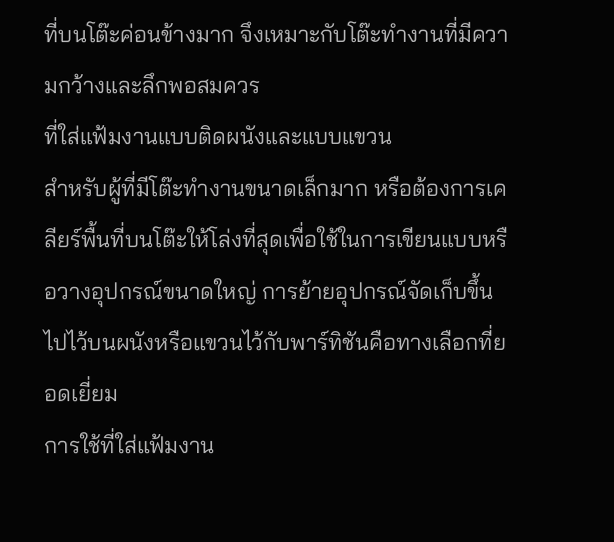ที่บนโต๊ะค่อนข้างมาก จึงเหมาะกับโต๊ะทำงานที่มีความกว้างและลึกพอสมควร
ที่ใส่แฟ้มงานแบบติดผนังและแบบแขวน
สำหรับผู้ที่มีโต๊ะทำงานขนาดเล็กมาก หรือต้องการเคลียร์พื้นที่บนโต๊ะให้โล่งที่สุดเพื่อใช้ในการเขียนแบบหรือวางอุปกรณ์ขนาดใหญ่ การย้ายอุปกรณ์จัดเก็บขึ้นไปไว้บนผนังหรือแขวนไว้กับพาร์ทิชันคือทางเลือกที่ยอดเยี่ยม
การใช้ที่ใส่แฟ้มงาน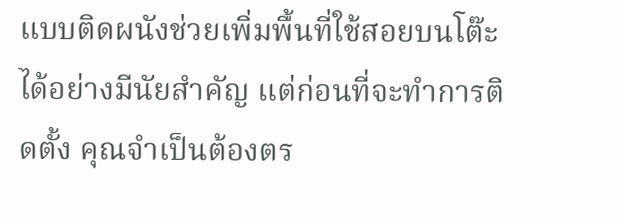แบบติดผนังช่วยเพิ่มพื้นที่ใช้สอยบนโต๊ะได้อย่างมีนัยสำคัญ แต่ก่อนที่จะทำการติดตั้ง คุณจำเป็นต้องตร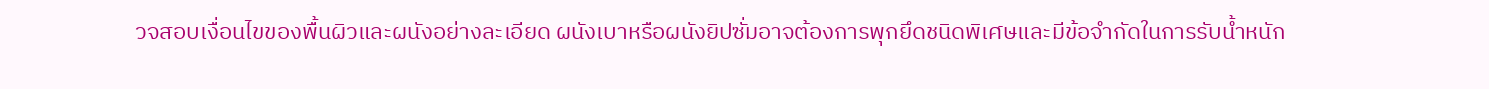วจสอบเงื่อนไขของพื้นผิวและผนังอย่างละเอียด ผนังเบาหรือผนังยิปซั่มอาจต้องการพุกยึดชนิดพิเศษและมีข้อจำกัดในการรับน้ำหนัก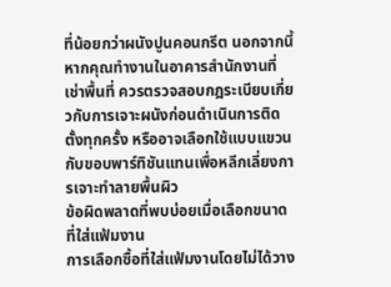ที่น้อยกว่าผนังปูนคอนกรีต นอกจากนี้ หากคุณทำงานในอาคารสำนักงานที่เช่าพื้นที่ ควรตรวจสอบกฎระเบียบเกี่ยวกับการเจาะผนังก่อนดำเนินการติดตั้งทุกครั้ง หรืออาจเลือกใช้แบบแขวนกับขอบพาร์ทิชันแทนเพื่อหลีกเลี่ยงการเจาะทำลายพื้นผิว
ข้อผิดพลาดที่พบบ่อยเมื่อเลือกขนาดที่ใส่แฟ้มงาน
การเลือกซื้อที่ใส่แฟ้มงานโดยไม่ได้วาง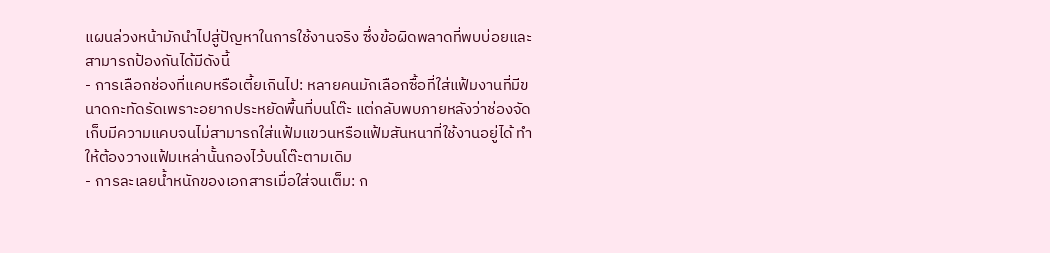แผนล่วงหน้ามักนำไปสู่ปัญหาในการใช้งานจริง ซึ่งข้อผิดพลาดที่พบบ่อยและสามารถป้องกันได้มีดังนี้
- การเลือกช่องที่แคบหรือเตี้ยเกินไป: หลายคนมักเลือกซื้อที่ใส่แฟ้มงานที่มีขนาดกะทัดรัดเพราะอยากประหยัดพื้นที่บนโต๊ะ แต่กลับพบภายหลังว่าช่องจัดเก็บมีความแคบจนไม่สามารถใส่แฟ้มแขวนหรือแฟ้มสันหนาที่ใช้งานอยู่ได้ ทำให้ต้องวางแฟ้มเหล่านั้นกองไว้บนโต๊ะตามเดิม
- การละเลยน้ำหนักของเอกสารเมื่อใส่จนเต็ม: ก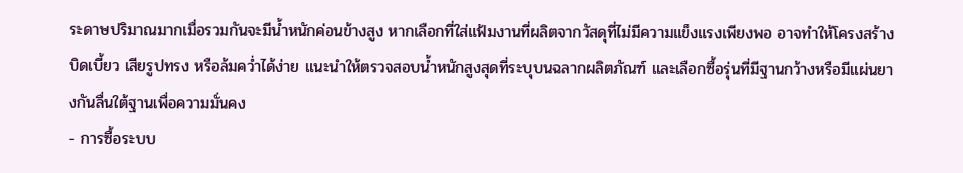ระดาษปริมาณมากเมื่อรวมกันจะมีน้ำหนักค่อนข้างสูง หากเลือกที่ใส่แฟ้มงานที่ผลิตจากวัสดุที่ไม่มีความแข็งแรงเพียงพอ อาจทำให้โครงสร้างบิดเบี้ยว เสียรูปทรง หรือล้มคว่ำได้ง่าย แนะนำให้ตรวจสอบน้ำหนักสูงสุดที่ระบุบนฉลากผลิตภัณฑ์ และเลือกซื้อรุ่นที่มีฐานกว้างหรือมีแผ่นยางกันลื่นใต้ฐานเพื่อความมั่นคง
- การซื้อระบบ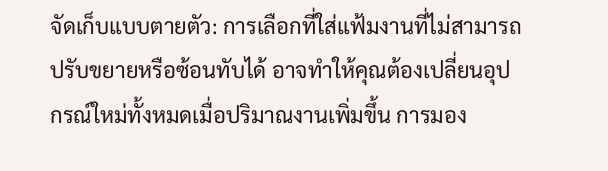จัดเก็บแบบตายตัว: การเลือกที่ใส่แฟ้มงานที่ไม่สามารถปรับขยายหรือซ้อนทับได้ อาจทำให้คุณต้องเปลี่ยนอุปกรณ์ใหม่ทั้งหมดเมื่อปริมาณงานเพิ่มขึ้น การมอง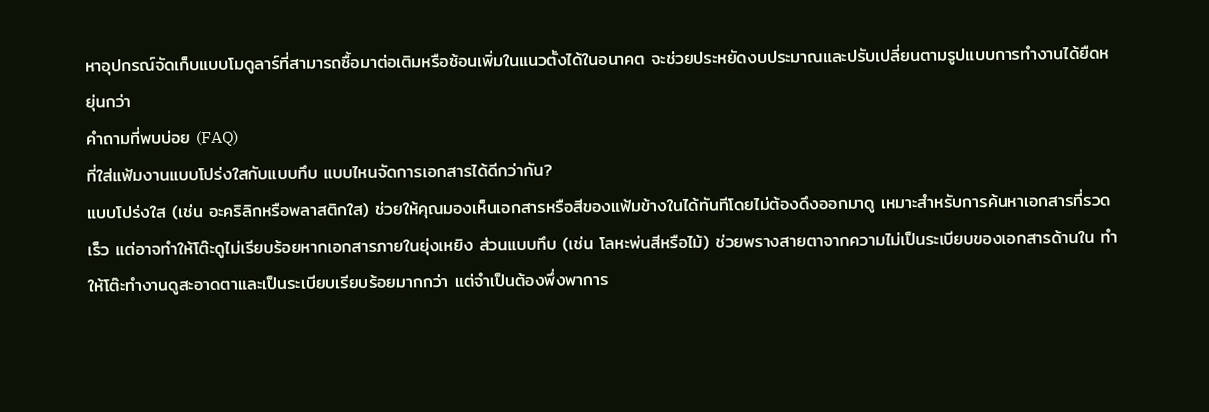หาอุปกรณ์จัดเก็บแบบโมดูลาร์ที่สามารถซื้อมาต่อเติมหรือซ้อนเพิ่มในแนวตั้งได้ในอนาคต จะช่วยประหยัดงบประมาณและปรับเปลี่ยนตามรูปแบบการทำงานได้ยืดหยุ่นกว่า
คำถามที่พบบ่อย (FAQ)
ที่ใส่แฟ้มงานแบบโปร่งใสกับแบบทึบ แบบไหนจัดการเอกสารได้ดีกว่ากัน?
แบบโปร่งใส (เช่น อะคริลิกหรือพลาสติกใส) ช่วยให้คุณมองเห็นเอกสารหรือสีของแฟ้มข้างในได้ทันทีโดยไม่ต้องดึงออกมาดู เหมาะสำหรับการค้นหาเอกสารที่รวดเร็ว แต่อาจทำให้โต๊ะดูไม่เรียบร้อยหากเอกสารภายในยุ่งเหยิง ส่วนแบบทึบ (เช่น โลหะพ่นสีหรือไม้) ช่วยพรางสายตาจากความไม่เป็นระเบียบของเอกสารด้านใน ทำให้โต๊ะทำงานดูสะอาดตาและเป็นระเบียบเรียบร้อยมากกว่า แต่จำเป็นต้องพึ่งพาการ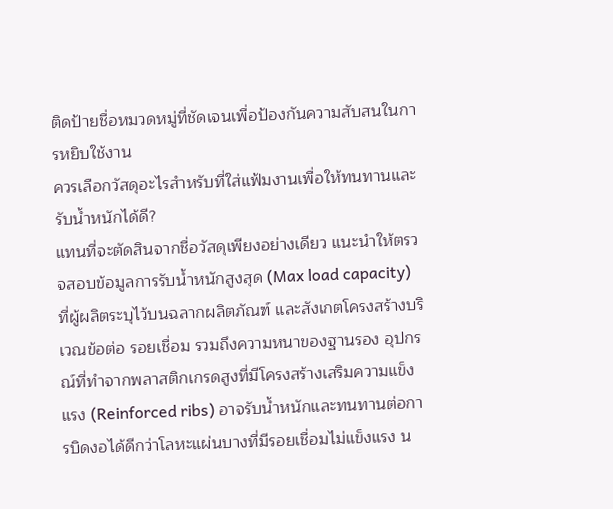ติดป้ายชื่อหมวดหมู่ที่ชัดเจนเพื่อป้องกันความสับสนในการหยิบใช้งาน
ควรเลือกวัสดุอะไรสำหรับที่ใส่แฟ้มงานเพื่อให้ทนทานและรับน้ำหนักได้ดี?
แทนที่จะตัดสินจากชื่อวัสดุเพียงอย่างเดียว แนะนำให้ตรวจสอบข้อมูลการรับน้ำหนักสูงสุด (Max load capacity) ที่ผู้ผลิตระบุไว้บนฉลากผลิตภัณฑ์ และสังเกตโครงสร้างบริเวณข้อต่อ รอยเชื่อม รวมถึงความหนาของฐานรอง อุปกรณ์ที่ทำจากพลาสติกเกรดสูงที่มีโครงสร้างเสริมความแข็งแรง (Reinforced ribs) อาจรับน้ำหนักและทนทานต่อการบิดงอได้ดีกว่าโลหะแผ่นบางที่มีรอยเชื่อมไม่แข็งแรง น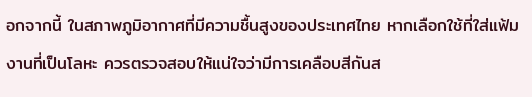อกจากนี้ ในสภาพภูมิอากาศที่มีความชื้นสูงของประเทศไทย หากเลือกใช้ที่ใส่แฟ้มงานที่เป็นโลหะ ควรตรวจสอบให้แน่ใจว่ามีการเคลือบสีกันส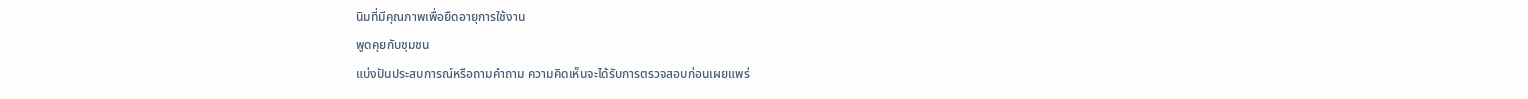นิมที่มีคุณภาพเพื่อยืดอายุการใช้งาน
พูดคุยกับชุมชน
แบ่งปันประสบการณ์หรือถามคำถาม ความคิดเห็นจะได้รับการตรวจสอบก่อนเผยแพร่